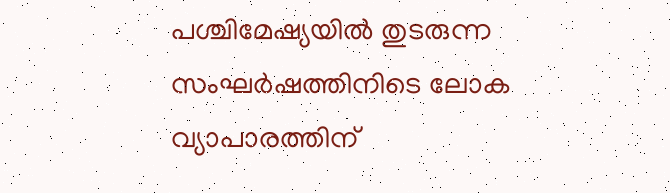പശ്ചിമേഷ്യയിൽ തുടരുന്ന സംഘർഷത്തിനിടെ ലോക വ്യാപാരത്തിന്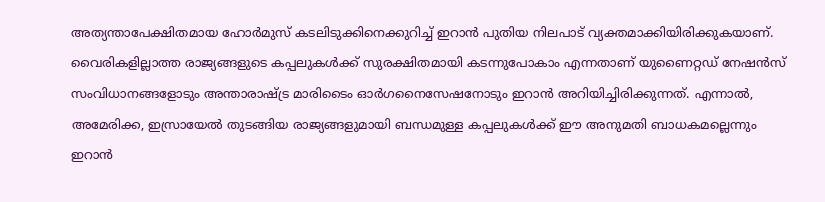അത്യന്താപേക്ഷിതമായ ഹോർമുസ് കടലിടുക്കിനെക്കുറിച്ച് ഇറാൻ പുതിയ നിലപാട് വ്യക്തമാക്കിയിരിക്കുകയാണ്.
വൈരികളില്ലാത്ത രാജ്യങ്ങളുടെ കപ്പലുകൾക്ക് സുരക്ഷിതമായി കടന്നുപോകാം എന്നതാണ് യുണൈറ്റഡ് നേഷൻസ് സംവിധാനങ്ങളോടും അന്താരാഷ്ട്ര മാരിടൈം ഓർഗനൈസേഷനോടും ഇറാൻ അറിയിച്ചിരിക്കുന്നത്. എന്നാൽ, അമേരിക്ക, ഇസ്രായേൽ തുടങ്ങിയ രാജ്യങ്ങളുമായി ബന്ധമുള്ള കപ്പലുകൾക്ക് ഈ അനുമതി ബാധകമല്ലെന്നും ഇറാൻ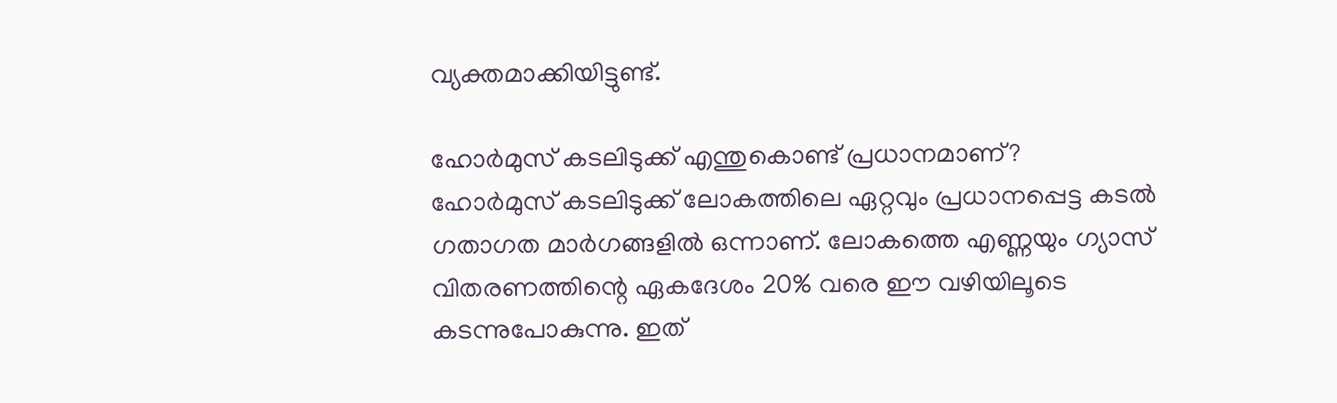വ്യക്തമാക്കിയിട്ടുണ്ട്.

ഹോർമുസ് കടലിടുക്ക് എന്തുകൊണ്ട് പ്രധാനമാണ്?
ഹോർമുസ് കടലിടുക്ക് ലോകത്തിലെ ഏറ്റവും പ്രധാനപ്പെട്ട കടൽ ഗതാഗത മാർഗങ്ങളിൽ ഒന്നാണ്. ലോകത്തെ എണ്ണയും ഗ്യാസ് വിതരണത്തിന്റെ ഏകദേശം 20% വരെ ഈ വഴിയിലൂടെ കടന്നുപോകുന്നു. ഇത്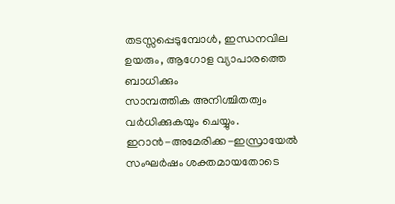തടസ്സപ്പെടുമ്പോൾ, ഇന്ധനവില ഉയരും, ആഗോള വ്യാപാരത്തെ ബാധിക്കും
സാമ്പത്തിക അനിശ്ചിതത്വം വർധിക്കുകയും ചെയ്യും.
ഇറാൻ-അമേരിക്ക-ഇസ്രായേൽ സംഘർഷം ശക്തമായതോടെ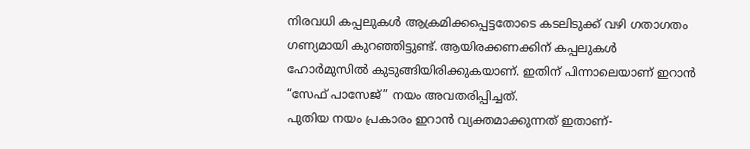നിരവധി കപ്പലുകൾ ആക്രമിക്കപ്പെട്ടതോടെ കടലിടുക്ക് വഴി ഗതാഗതം ഗണ്യമായി കുറഞ്ഞിട്ടുണ്ട്. ആയിരക്കണക്കിന് കപ്പലുകൾ ഹോർമുസിൽ കുടുങ്ങിയിരിക്കുകയാണ്. ഇതിന് പിന്നാലെയാണ് ഇറാൻ “സേഫ് പാസേജ്” നയം അവതരിപ്പിച്ചത്.
പുതിയ നയം പ്രകാരം ഇറാൻ വ്യക്തമാക്കുന്നത് ഇതാണ്-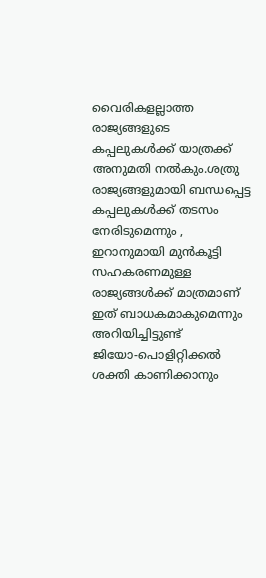വൈരികളല്ലാത്ത രാജ്യങ്ങളുടെ കപ്പലുകൾക്ക് യാത്രക്ക് അനുമതി നൽകും.ശത്രു രാജ്യങ്ങളുമായി ബന്ധപ്പെട്ട കപ്പലുകൾക്ക് തടസം നേരിടുമെന്നും , ഇറാനുമായി മുൻകൂട്ടി സഹകരണമുള്ള രാജ്യങ്ങൾക്ക് മാത്രമാണ് ഇത് ബാധകമാകുമെന്നും അറിയിച്ചിട്ടുണ്ട്
ജിയോ-പൊളിറ്റിക്കൽ ശക്തി കാണിക്കാനും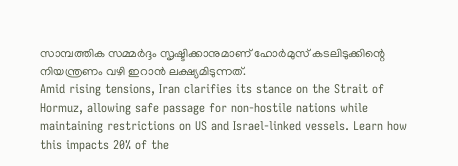സാമ്പത്തിക സമ്മർദ്ദം സൃഷ്ടിക്കാനുമാണ് ഹോർമുസ് കടലിടുക്കിന്റെ നിയന്ത്രണം വഴി ഇറാൻ ലക്ഷ്യമിടുന്നത്.
Amid rising tensions, Iran clarifies its stance on the Strait of Hormuz, allowing safe passage for non-hostile nations while maintaining restrictions on US and Israel-linked vessels. Learn how this impacts 20% of the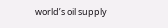world’s oil supply